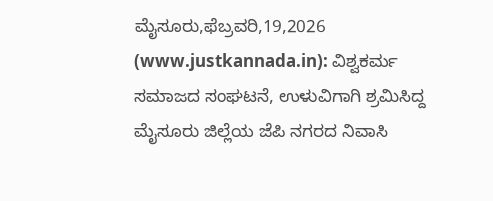ಮೈಸೂರು,ಫೆಬ್ರವರಿ,19,2026 (www.justkannada.in): ವಿಶ್ವಕರ್ಮ ಸಮಾಜದ ಸಂಘಟನೆ, ಉಳುವಿಗಾಗಿ ಶ್ರಮಿಸಿದ್ದ ಮೈಸೂರು ಜಿಲ್ಲೆಯ ಜೆಪಿ ನಗರದ ನಿವಾಸಿ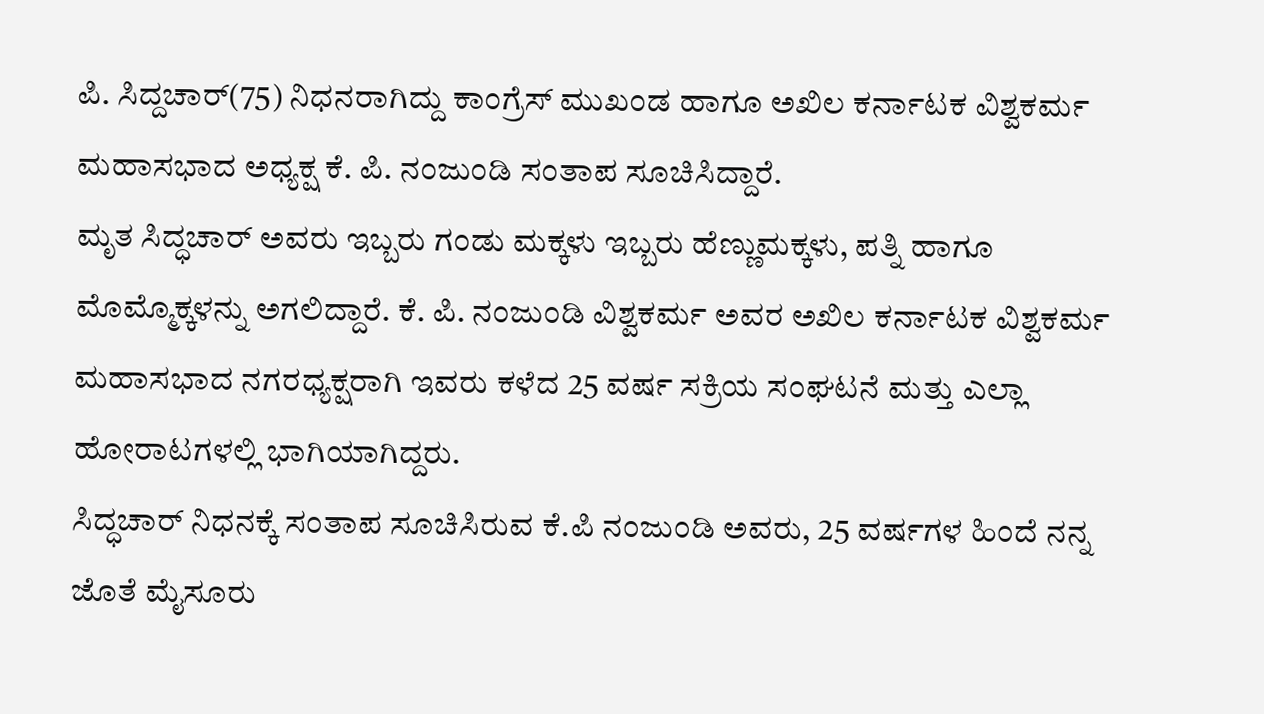ಪಿ. ಸಿದ್ದಚಾರ್(75) ನಿಧನರಾಗಿದ್ದು ಕಾಂಗ್ರೆಸ್ ಮುಖಂಡ ಹಾಗೂ ಅಖಿಲ ಕರ್ನಾಟಕ ವಿಶ್ವಕರ್ಮ ಮಹಾಸಭಾದ ಅಧ್ಯಕ್ಷ ಕೆ. ಪಿ. ನಂಜುಂಡಿ ಸಂತಾಪ ಸೂಚಿಸಿದ್ದಾರೆ.
ಮೃತ ಸಿದ್ಧಚಾರ್ ಅವರು ಇಬ್ಬರು ಗಂಡು ಮಕ್ಕಳು ಇಬ್ಬರು ಹೆಣ್ಣುಮಕ್ಕಳು, ಪತ್ನಿ ಹಾಗೂ ಮೊಮ್ಮೊಕ್ಕಳನ್ನು ಅಗಲಿದ್ದಾರೆ. ಕೆ. ಪಿ. ನಂಜುಂಡಿ ವಿಶ್ವಕರ್ಮ ಅವರ ಅಖಿಲ ಕರ್ನಾಟಕ ವಿಶ್ವಕರ್ಮ ಮಹಾಸಭಾದ ನಗರಧ್ಯಕ್ಷರಾಗಿ ಇವರು ಕಳೆದ 25 ವರ್ಷ ಸಕ್ರಿಯ ಸಂಘಟನೆ ಮತ್ತು ಎಲ್ಲಾ ಹೋರಾಟಗಳಲ್ಲಿ ಭಾಗಿಯಾಗಿದ್ದರು.
ಸಿದ್ಧಚಾರ್ ನಿಧನಕ್ಕೆ ಸಂತಾಪ ಸೂಚಿಸಿರುವ ಕೆ.ಪಿ ನಂಜುಂಡಿ ಅವರು, 25 ವರ್ಷಗಳ ಹಿಂದೆ ನನ್ನ ಜೊತೆ ಮೈಸೂರು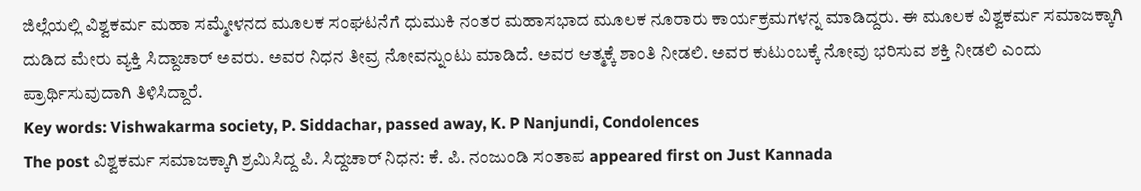ಜಿಲ್ಲೆಯಲ್ಲಿ ವಿಶ್ವಕರ್ಮ ಮಹಾ ಸಮ್ಮೇಳನದ ಮೂಲಕ ಸಂಘಟನೆಗೆ ಧುಮುಕಿ ನಂತರ ಮಹಾಸಭಾದ ಮೂಲಕ ನೂರಾರು ಕಾರ್ಯಕ್ರಮಗಳನ್ನ ಮಾಡಿದ್ದರು. ಈ ಮೂಲಕ ವಿಶ್ವಕರ್ಮ ಸಮಾಜಕ್ಕಾಗಿ ದುಡಿದ ಮೇರು ವ್ಯಕ್ತಿ ಸಿದ್ದಾಚಾರ್ ಅವರು. ಅವರ ನಿಧನ ತೀವ್ರ ನೋವನ್ನುಂಟು ಮಾಡಿದೆ. ಅವರ ಆತ್ಮಕ್ಕೆ ಶಾಂತಿ ನೀಡಲಿ. ಅವರ ಕುಟುಂಬಕ್ಕೆ ನೋವು ಭರಿಸುವ ಶಕ್ತಿ ನೀಡಲಿ ಎಂದು ಪ್ರಾರ್ಥಿಸುವುದಾಗಿ ತಿಳಿಸಿದ್ದಾರೆ.
Key words: Vishwakarma society, P. Siddachar, passed away, K. P Nanjundi, Condolences
The post ವಿಶ್ವಕರ್ಮ ಸಮಾಜಕ್ಕಾಗಿ ಶ್ರಮಿಸಿದ್ದ ಪಿ. ಸಿದ್ದಚಾರ್ ನಿಧನ: ಕೆ. ಪಿ. ನಂಜುಂಡಿ ಸಂತಾಪ appeared first on Just Kannada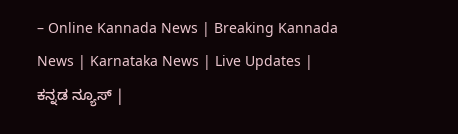– Online Kannada News | Breaking Kannada News | Karnataka News | Live Updates | ಕನ್ನಡ ನ್ಯೂಸ್ |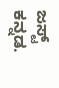ಜಸ್ಟ್ ಕನ್ನಡ.